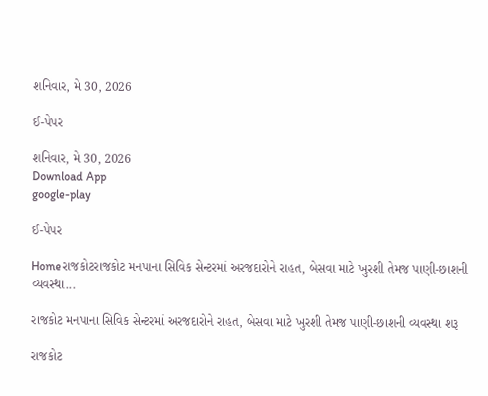શનિવાર, મે 30, 2026

ઈ-પેપર

શનિવાર, મે 30, 2026
Download App
google-play

ઈ-પેપર

Homeરાજકોટરાજકોટ મનપાના સિવિક સેન્ટરમાં અરજદારોને રાહત, બેસવા માટે ખુરશી તેમજ પાણી-છાશની વ્યવસ્થા...

રાજકોટ મનપાના સિવિક સેન્ટરમાં અરજદારોને રાહત, બેસવા માટે ખુરશી તેમજ પાણી-છાશની વ્યવસ્થા શરૂ

રાજકોટ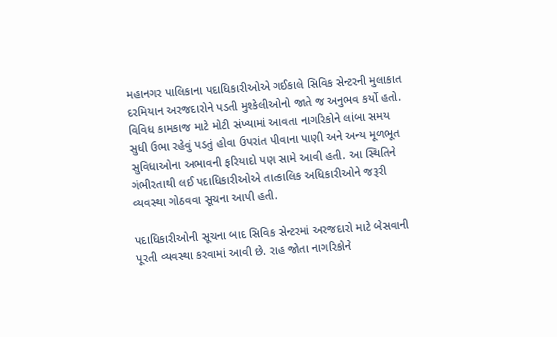મહાનગર પાલિકાના પદાધિકારીઓએ ગઈકાલે સિવિક સેન્ટરની મુલાકાત દરમિયાન અરજદારોને પડતી મુશ્કેલીઓનો જાતે જ અનુભવ કર્યો હતો. વિવિધ કામકાજ માટે મોટી સંખ્યામાં આવતા નાગરિકોને લાંબા સમય સુધી ઉભા રહેવું પડતું હોવા ઉપરાંત પીવાના પાણી અને અન્ય મૂળભૂત સુવિધાઓના અભાવની ફરિયાદો પણ સામે આવી હતી. આ સ્થિતિને ગંભીરતાથી લઈ પદાધિકારીઓએ તાત્કાલિક અધિકારીઓને જરૂરી વ્યવસ્થા ગોઠવવા સૂચના આપી હતી.

પદાધિકારીઓની સૂચના બાદ સિવિક સેન્ટરમાં અરજદારો માટે બેસવાની પૂરતી વ્યવસ્થા કરવામાં આવી છે. રાહ જોતા નાગરિકોને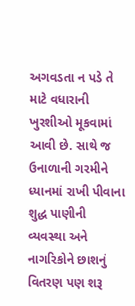અગવડતા ન પડે તે માટે વધારાની ખુરશીઓ મૂકવામાં આવી છે. સાથે જ ઉનાળાની ગરમીને ધ્યાનમાં રાખી પીવાના શુદ્ધ પાણીની વ્યવસ્થા અને નાગરિકોને છાશનું વિતરણ પણ શરૂ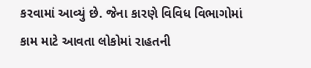કરવામાં આવ્યું છે. જેના કારણે વિવિધ વિભાગોમાં કામ માટે આવતા લોકોમાં રાહતની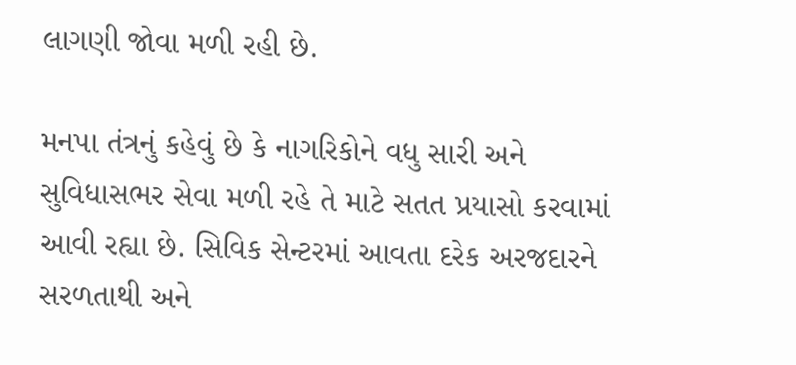લાગણી જોવા મળી રહી છે.

મનપા તંત્રનું કહેવું છે કે નાગરિકોને વધુ સારી અને સુવિધાસભર સેવા મળી રહે તે માટે સતત પ્રયાસો કરવામાં આવી રહ્યા છે. સિવિક સેન્ટરમાં આવતા દરેક અરજદારને સરળતાથી અને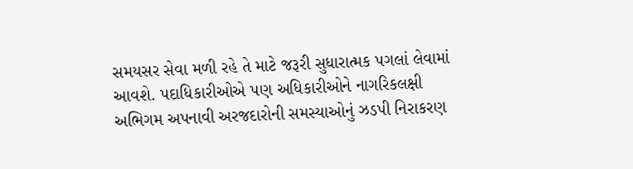સમયસર સેવા મળી રહે તે માટે જરૂરી સુધારાત્મક પગલાં લેવામાં આવશે. પદાધિકારીઓએ પણ અધિકારીઓને નાગરિકલક્ષી અભિગમ અપનાવી અરજદારોની સમસ્યાઓનું ઝડપી નિરાકરણ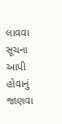લાવવા સૂચના આપી હોવાનું જાણવા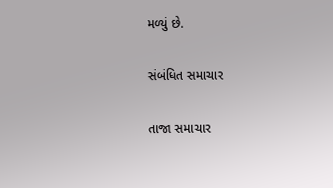મળ્યું છે.

સંબંધિત સમાચાર

તાજા સમાચાર